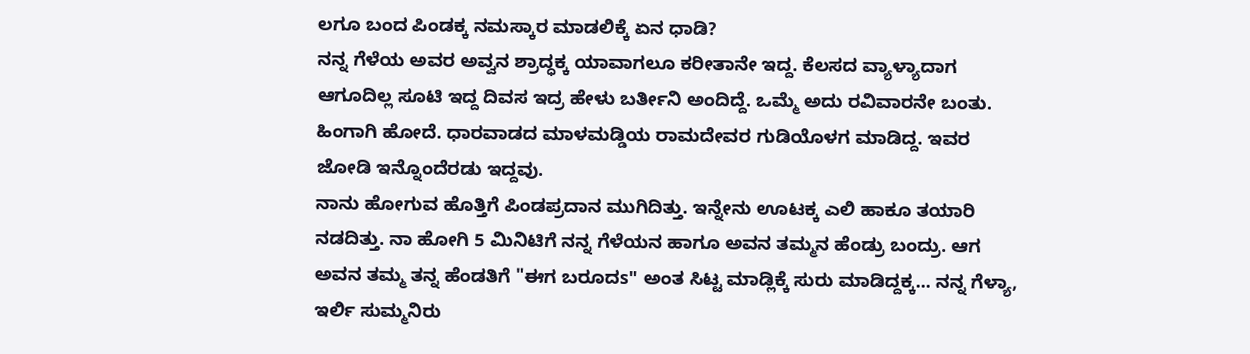ಲಗೂ ಬಂದ ಪಿಂಡಕ್ಕ ನಮಸ್ಕಾರ ಮಾಡಲಿಕ್ಕೆ ಏನ ಧಾಡಿ?
ನನ್ನ ಗೆಳೆಯ ಅವರ ಅವ್ವನ ಶ್ರಾದ್ಧಕ್ಕ ಯಾವಾಗಲೂ ಕರೀತಾನೇ ಇದ್ದ. ಕೆಲಸದ ವ್ಯಾಳ್ಯಾದಾಗ ಆಗೂದಿಲ್ಲ ಸೂಟಿ ಇದ್ದ ದಿವಸ ಇದ್ರ ಹೇಳು ಬರ್ತೀನಿ ಅಂದಿದ್ದೆ. ಒಮ್ಮೆ ಅದು ರವಿವಾರನೇ ಬಂತು. ಹಿಂಗಾಗಿ ಹೋದೆ. ಧಾರವಾಡದ ಮಾಳಮಡ್ಡಿಯ ರಾಮದೇವರ ಗುಡಿಯೊಳಗ ಮಾಡಿದ್ದ. ಇವರ ಜೋಡಿ ಇನ್ನೊಂದೆರಡು ಇದ್ದವು.
ನಾನು ಹೋಗುವ ಹೊತ್ತಿಗೆ ಪಿಂಡಪ್ರದಾನ ಮುಗಿದಿತ್ತು. ಇನ್ನೇನು ಊಟಕ್ಕ ಎಲಿ ಹಾಕೂ ತಯಾರಿ ನಡದಿತ್ತು. ನಾ ಹೋಗಿ 5 ಮಿನಿಟಿಗೆ ನನ್ನ ಗೆಳೆಯನ ಹಾಗೂ ಅವನ ತಮ್ಮನ ಹೆಂಡ್ರು ಬಂದ್ರು. ಆಗ ಅವನ ತಮ್ಮ ತನ್ನ ಹೆಂಡತಿಗೆ "ಈಗ ಬರೂದs" ಅಂತ ಸಿಟ್ಟ ಮಾಡ್ಲಿಕ್ಕೆ ಸುರು ಮಾಡಿದ್ದಕ್ಕ... ನನ್ನ ಗೆಳ್ಯಾ, ಇರ್ಲಿ ಸುಮ್ಮನಿರು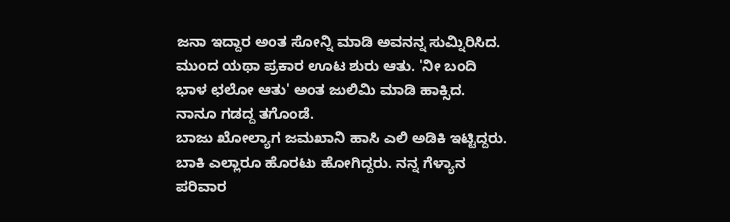ಜನಾ ಇದ್ದಾರ ಅಂತ ಸೋನ್ನಿ ಮಾಡಿ ಅವನನ್ನ ಸುಮ್ನಿರಿಸಿದ. ಮುಂದ ಯಥಾ ಪ್ರಕಾರ ಊಟ ಶುರು ಆತು. 'ನೀ ಬಂದಿ ಭಾಳ ಛಲೋ ಆತು' ಅಂತ ಜುಲಿಮಿ ಮಾಡಿ ಹಾಕ್ಸಿದ. ನಾನೂ ಗಡದ್ದ ತಗೊಂಡೆ.
ಬಾಜು ಖೋಲ್ಯಾಗ ಜಮಖಾನಿ ಹಾಸಿ ಎಲಿ ಅಡಿಕಿ ಇಟ್ಟಿದ್ದರು. ಬಾಕಿ ಎಲ್ಲಾರೂ ಹೊರಟು ಹೋಗಿದ್ದರು. ನನ್ನ ಗೆಳ್ಯಾನ ಪರಿವಾರ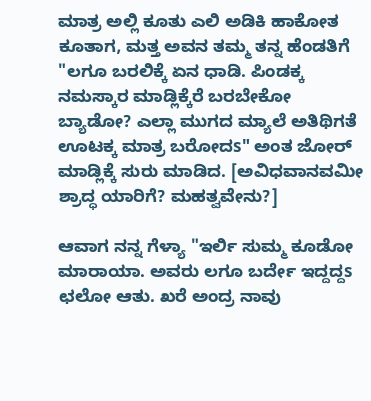ಮಾತ್ರ ಅಲ್ಲಿ ಕೂತು ಎಲಿ ಅಡಿಕಿ ಹಾಕೋತ ಕೂತಾಗ, ಮತ್ತ ಅವನ ತಮ್ಮ ತನ್ನ ಹೆಂಡತಿಗೆ "ಲಗೂ ಬರಲಿಕ್ಕೆ ಏನ ಧಾಡಿ. ಪಿಂಡಕ್ಕ ನಮಸ್ಕಾರ ಮಾಡ್ಲಿಕ್ಕೆರೆ ಬರಬೇಕೋ ಬ್ಯಾಡೋ? ಎಲ್ಲಾ ಮುಗದ ಮ್ಯಾಲೆ ಅತಿಥಿಗತೆ ಊಟಕ್ಕ ಮಾತ್ರ ಬರೋದs" ಅಂತ ಜೋರ್ ಮಾಡ್ಲಿಕ್ಕೆ ಸುರು ಮಾಡಿದ. [ಅವಿಧವಾನವಮೀ ಶ್ರಾದ್ಧ ಯಾರಿಗೆ? ಮಹತ್ವವೇನು?]

ಆವಾಗ ನನ್ನ ಗೆಳ್ಯಾ "ಇರ್ಲಿ ಸುಮ್ಮ ಕೂಡೋ ಮಾರಾಯಾ. ಅವರು ಲಗೂ ಬರ್ದೇ ಇದ್ದದ್ದs ಛಲೋ ಆತು. ಖರೆ ಅಂದ್ರ ನಾವು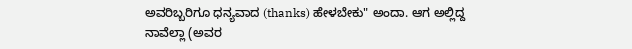ಅವರಿಬ್ಬರಿಗೂ ಧನ್ಯವಾದ (thanks) ಹೇಳಬೇಕು" ಅಂದಾ. ಆಗ ಅಲ್ಲಿದ್ದ ನಾವೆಲ್ಲಾ (ಅವರ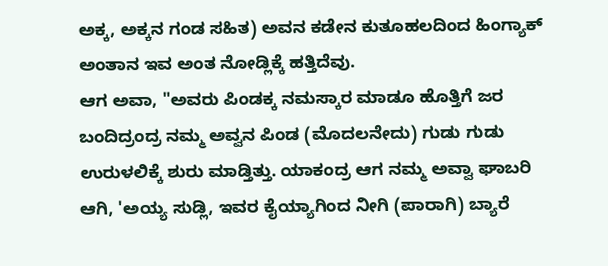ಅಕ್ಕ, ಅಕ್ಕನ ಗಂಡ ಸಹಿತ) ಅವನ ಕಡೇನ ಕುತೂಹಲದಿಂದ ಹಿಂಗ್ಯಾಕ್ ಅಂತಾನ ಇವ ಅಂತ ನೋಡ್ಲಿಕ್ಕೆ ಹತ್ತಿದೆವು.
ಆಗ ಅವಾ, "ಅವರು ಪಿಂಡಕ್ಕ ನಮಸ್ಕಾರ ಮಾಡೂ ಹೊತ್ತಿಗೆ ಜರ ಬಂದಿದ್ರಂದ್ರ ನಮ್ಮ ಅವ್ವನ ಪಿಂಡ (ಮೊದಲನೇದು) ಗುಡು ಗುಡು ಉರುಳಲಿಕ್ಕೆ ಶುರು ಮಾಡ್ತಿತ್ತು. ಯಾಕಂದ್ರ ಆಗ ನಮ್ಮ ಅವ್ವಾ ಘಾಬರಿ ಆಗಿ, 'ಅಯ್ಯ ಸುಡ್ಲಿ, ಇವರ ಕೈಯ್ಯಾಗಿಂದ ನೀಗಿ (ಪಾರಾಗಿ) ಬ್ಯಾರೆ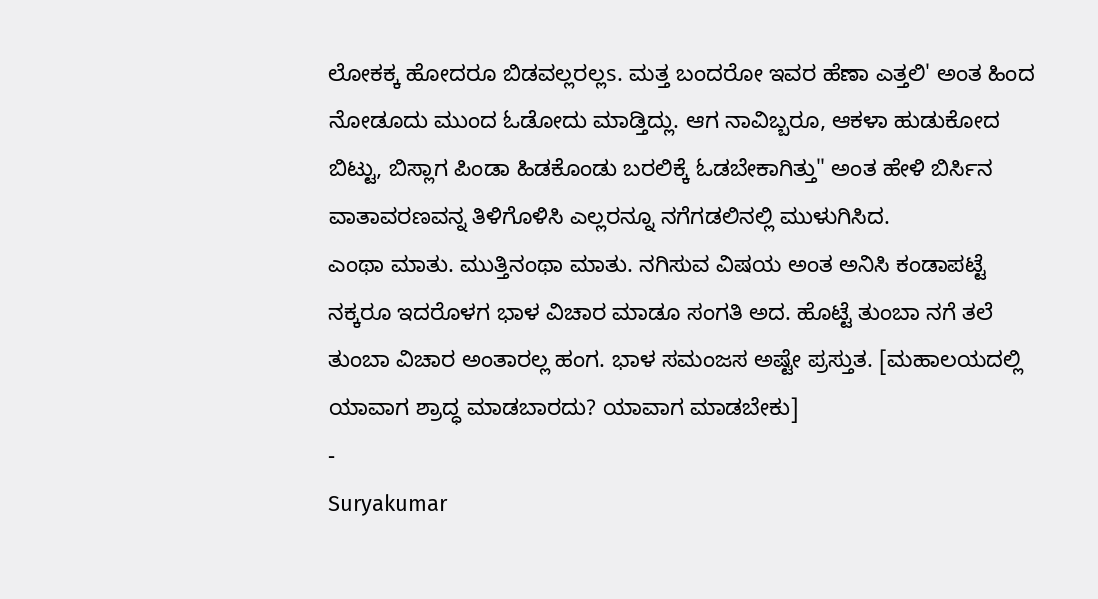ಲೋಕಕ್ಕ ಹೋದರೂ ಬಿಡವಲ್ಲರಲ್ಲs. ಮತ್ತ ಬಂದರೋ ಇವರ ಹೆಣಾ ಎತ್ತಲಿ' ಅಂತ ಹಿಂದ ನೋಡೂದು ಮುಂದ ಓಡೋದು ಮಾಡ್ತಿದ್ಲು. ಆಗ ನಾವಿಬ್ಬರೂ, ಆಕಳಾ ಹುಡುಕೋದ ಬಿಟ್ಟು, ಬಿಸ್ಲಾಗ ಪಿಂಡಾ ಹಿಡಕೊಂಡು ಬರಲಿಕ್ಕೆ ಓಡಬೇಕಾಗಿತ್ತು" ಅಂತ ಹೇಳಿ ಬಿರ್ಸಿನ ವಾತಾವರಣವನ್ನ ತಿಳಿಗೊಳಿಸಿ ಎಲ್ಲರನ್ನೂ ನಗೆಗಡಲಿನಲ್ಲಿ ಮುಳುಗಿಸಿದ.
ಎಂಥಾ ಮಾತು. ಮುತ್ತಿನಂಥಾ ಮಾತು. ನಗಿಸುವ ವಿಷಯ ಅಂತ ಅನಿಸಿ ಕಂಡಾಪಟ್ಟೆ ನಕ್ಕರೂ ಇದರೊಳಗ ಭಾಳ ವಿಚಾರ ಮಾಡೂ ಸಂಗತಿ ಅದ. ಹೊಟ್ಟೆ ತುಂಬಾ ನಗೆ ತಲೆ ತುಂಬಾ ವಿಚಾರ ಅಂತಾರಲ್ಲ ಹಂಗ. ಭಾಳ ಸಮಂಜಸ ಅಷ್ಟೇ ಪ್ರಸ್ತುತ. [ಮಹಾಲಯದಲ್ಲಿ ಯಾವಾಗ ಶ್ರಾದ್ಧ ಮಾಡಬಾರದು? ಯಾವಾಗ ಮಾಡಬೇಕು]
-
Suryakumar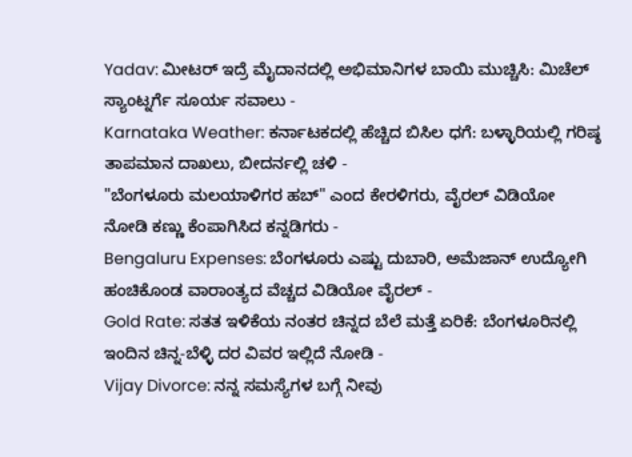Yadav: ಮೀಟರ್ ಇದ್ರೆ ಮೈದಾನದಲ್ಲಿ ಅಭಿಮಾನಿಗಳ ಬಾಯಿ ಮುಚ್ಚಿಸಿ: ಮಿಚೆಲ್ ಸ್ಯಾಂಟ್ನರ್ಗೆ ಸೂರ್ಯ ಸವಾಲು -
Karnataka Weather: ಕರ್ನಾಟಕದಲ್ಲಿ ಹೆಚ್ಚಿದ ಬಿಸಿಲ ಧಗೆ: ಬಳ್ಳಾರಿಯಲ್ಲಿ ಗರಿಷ್ಠ ತಾಪಮಾನ ದಾಖಲು, ಬೀದರ್ನಲ್ಲಿ ಚಳಿ -
"ಬೆಂಗಳೂರು ಮಲಯಾಳಿಗರ ಹಬ್" ಎಂದ ಕೇರಳಿಗರು, ವೈರಲ್ ವಿಡಿಯೋ ನೋಡಿ ಕಣ್ಣು ಕೆಂಪಾಗಿಸಿದ ಕನ್ನಡಿಗರು -
Bengaluru Expenses: ಬೆಂಗಳೂರು ಎಷ್ಟು ದುಬಾರಿ, ಅಮೆಜಾನ್ ಉದ್ಯೋಗಿ ಹಂಚಿಕೊಂಡ ವಾರಾಂತ್ಯದ ವೆಚ್ಚದ ವಿಡಿಯೋ ವೈರಲ್ -
Gold Rate: ಸತತ ಇಳಿಕೆಯ ನಂತರ ಚಿನ್ನದ ಬೆಲೆ ಮತ್ತೆ ಏರಿಕೆ: ಬೆಂಗಳೂರಿನಲ್ಲಿ ಇಂದಿನ ಚಿನ್ನ-ಬೆಳ್ಳಿ ದರ ವಿವರ ಇಲ್ಲಿದೆ ನೋಡಿ -
Vijay Divorce: ನನ್ನ ಸಮಸ್ಯೆಗಳ ಬಗ್ಗೆ ನೀವು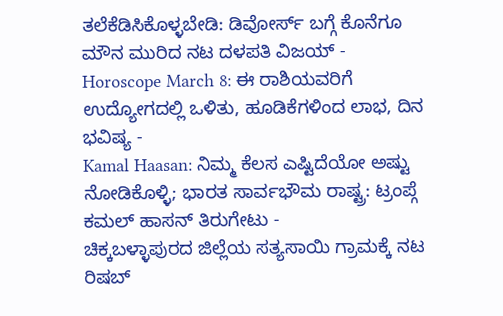ತಲೆಕೆಡಿಸಿಕೊಳ್ಳಬೇಡಿ: ಡಿವೋರ್ಸ್ ಬಗ್ಗೆ ಕೊನೆಗೂ ಮೌನ ಮುರಿದ ನಟ ದಳಪತಿ ವಿಜಯ್ -
Horoscope March 8: ಈ ರಾಶಿಯವರಿಗೆ ಉದ್ಯೋಗದಲ್ಲಿ ಒಳಿತು, ಹೂಡಿಕೆಗಳಿಂದ ಲಾಭ, ದಿನ ಭವಿಷ್ಯ -
Kamal Haasan: ನಿಮ್ಮ ಕೆಲಸ ಎಷ್ಟಿದೆಯೋ ಅಷ್ಟು ನೋಡಿಕೊಳ್ಳಿ; ಭಾರತ ಸಾರ್ವಭೌಮ ರಾಷ್ಟ್ರ: ಟ್ರಂಪ್ಗೆ ಕಮಲ್ ಹಾಸನ್ ತಿರುಗೇಟು -
ಚಿಕ್ಕಬಳ್ಳಾಪುರದ ಜಿಲ್ಲೆಯ ಸತ್ಯಸಾಯಿ ಗ್ರಾಮಕ್ಕೆ ನಟ ರಿಷಬ್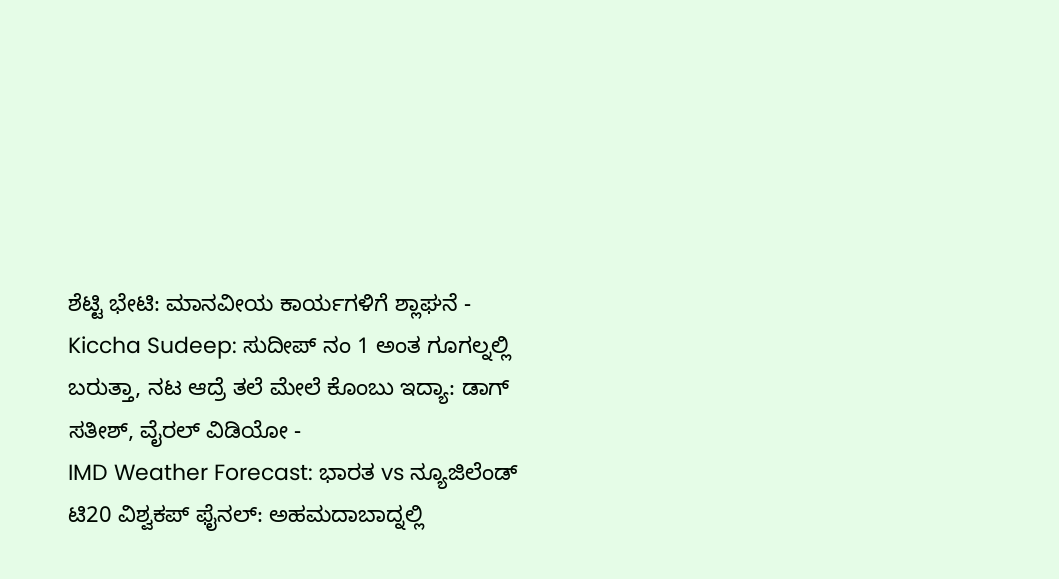ಶೆಟ್ಟಿ ಭೇಟಿ: ಮಾನವೀಯ ಕಾರ್ಯಗಳಿಗೆ ಶ್ಲಾಘನೆ -
Kiccha Sudeep: ಸುದೀಪ್ ನಂ 1 ಅಂತ ಗೂಗಲ್ನಲ್ಲಿ ಬರುತ್ತಾ, ನಟ ಆದ್ರೆ ತಲೆ ಮೇಲೆ ಕೊಂಬು ಇದ್ಯಾ: ಡಾಗ್ ಸತೀಶ್, ವೈರಲ್ ವಿಡಿಯೋ -
IMD Weather Forecast: ಭಾರತ vs ನ್ಯೂಜಿಲೆಂಡ್ ಟಿ20 ವಿಶ್ವಕಪ್ ಫೈನಲ್: ಅಹಮದಾಬಾದ್ನಲ್ಲಿ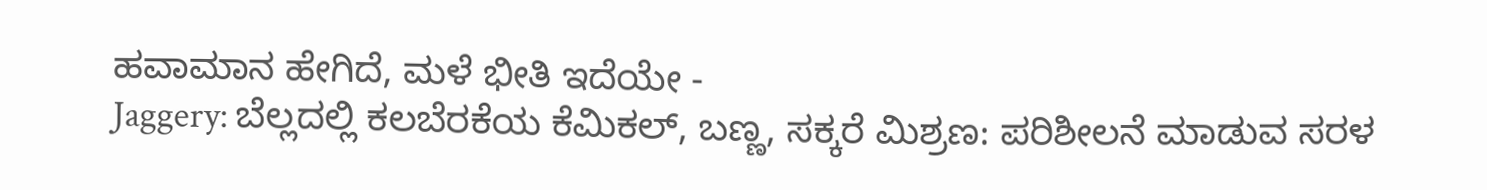ಹವಾಮಾನ ಹೇಗಿದೆ, ಮಳೆ ಭೀತಿ ಇದೆಯೇ -
Jaggery: ಬೆಲ್ಲದಲ್ಲಿ ಕಲಬೆರಕೆಯ ಕೆಮಿಕಲ್, ಬಣ್ಣ, ಸಕ್ಕರೆ ಮಿಶ್ರಣ: ಪರಿಶೀಲನೆ ಮಾಡುವ ಸರಳ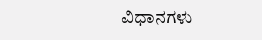ವಿಧಾನಗಳು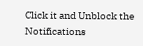Click it and Unblock the Notifications